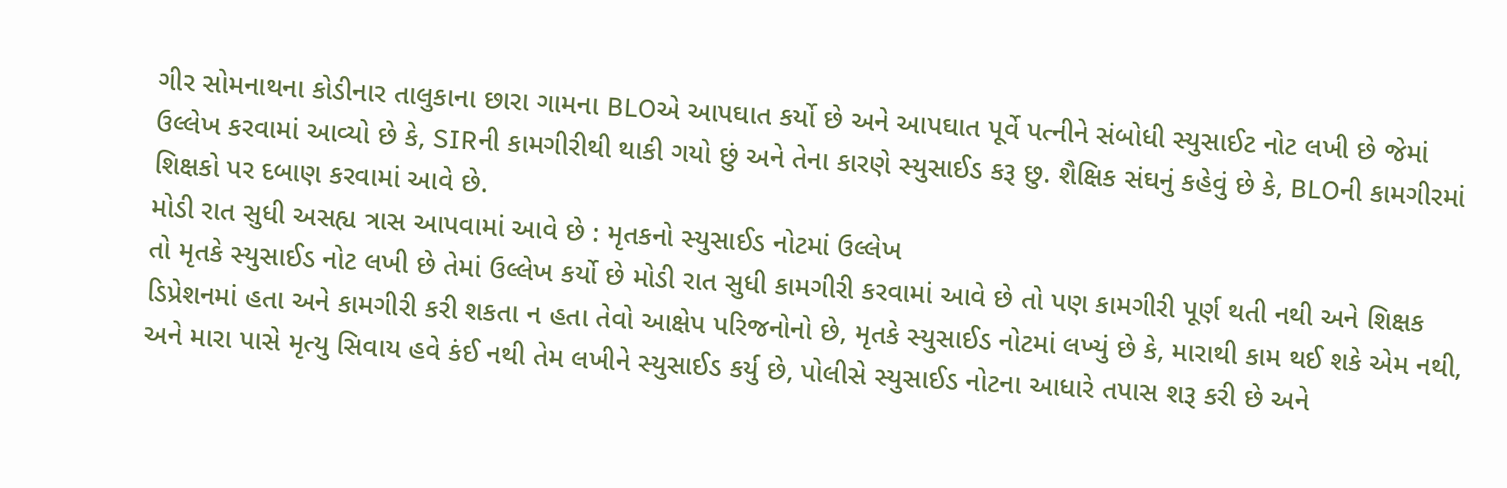ગીર સોમનાથના કોડીનાર તાલુકાના છારા ગામના BLOએ આપઘાત કર્યો છે અને આપઘાત પૂર્વે પત્નીને સંબોધી સ્યુસાઈટ નોટ લખી છે જેમાં ઉલ્લેખ કરવામાં આવ્યો છે કે, SIRની કામગીરીથી થાકી ગયો છું અને તેના કારણે સ્યુસાઈડ કરૂ છુ. શૈક્ષિક સંઘનું કહેવું છે કે, BLOની કામગીરમાં શિક્ષકો પર દબાણ કરવામાં આવે છે.
મોડી રાત સુધી અસહ્ય ત્રાસ આપવામાં આવે છે : મૃતકનો સ્યુસાઈડ નોટમાં ઉલ્લેખ
તો મૃતકે સ્યુસાઈડ નોટ લખી છે તેમાં ઉલ્લેખ કર્યો છે મોડી રાત સુધી કામગીરી કરવામાં આવે છે તો પણ કામગીરી પૂર્ણ થતી નથી અને શિક્ષક ડિપ્રેશનમાં હતા અને કામગીરી કરી શકતા ન હતા તેવો આક્ષેપ પરિજનોનો છે, મૃતકે સ્યુસાઈડ નોટમાં લખ્યું છે કે, મારાથી કામ થઈ શકે એમ નથી, અને મારા પાસે મૃત્યુ સિવાય હવે કંઈ નથી તેમ લખીને સ્યુસાઈડ કર્યુ છે, પોલીસે સ્યુસાઈડ નોટના આધારે તપાસ શરૂ કરી છે અને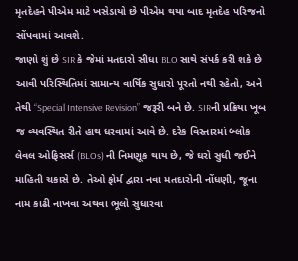મૃતદેહને પીએમ માટે ખસેડાયો છે પીએમ થયા બાદ મૃતદેહ પરિજનો સોંપવામાં આવશે.
જાણો શું છે SIR કે જેમાં મતદારો સીધા BLO સાથે સંપર્ક કરી શકે છે
આવી પરિસ્થિતિમાં સામાન્ય વાર્ષિક સુધારો પૂરતો નથી રહેતો, અને તેથી “Special Intensive Revision” જરૂરી બને છે. SIRની પ્રક્રિયા ખૂબ જ વ્યવસ્થિત રીતે હાથ ધરવામાં આવે છે. દરેક વિસ્તારમાં બ્લોક લેવલ ઓફિસર્સ (BLOs) ની નિમણૂક થાય છે, જે ઘરો સુધી જઈને માહિતી ચકાસે છે. તેઓ ફોર્મ દ્વારા નવા મતદારોની નોંધણી, જૂના નામ કાઢી નાખવા અથવા ભૂલો સુધારવા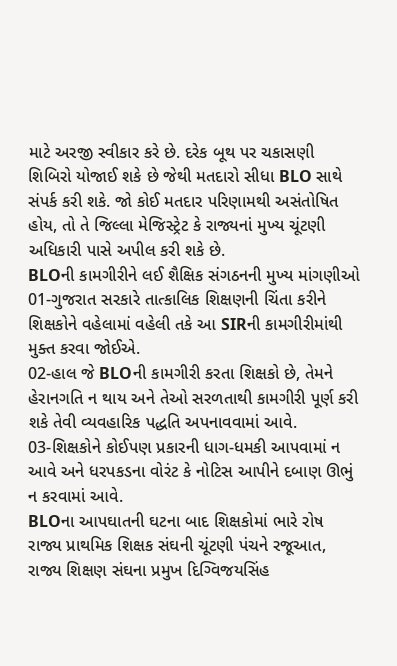માટે અરજી સ્વીકાર કરે છે. દરેક બૂથ પર ચકાસણી શિબિરો યોજાઈ શકે છે જેથી મતદારો સીધા BLO સાથે સંપર્ક કરી શકે. જો કોઈ મતદાર પરિણામથી અસંતોષિત હોય, તો તે જિલ્લા મેજિસ્ટ્રેટ કે રાજ્યનાં મુખ્ય ચૂંટણી અધિકારી પાસે અપીલ કરી શકે છે.
BLOની કામગીરીને લઈ શૈક્ષિક સંગઠનની મુખ્ય માંગણીઓ
01-ગુજરાત સરકારે તાત્કાલિક શિક્ષણની ચિંતા કરીને શિક્ષકોને વહેલામાં વહેલી તકે આ SIRની કામગીરીમાંથી મુક્ત કરવા જોઈએ.
02-હાલ જે BLOની કામગીરી કરતા શિક્ષકો છે, તેમને હેરાનગતિ ન થાય અને તેઓ સરળતાથી કામગીરી પૂર્ણ કરી શકે તેવી વ્યવહારિક પદ્ધતિ અપનાવવામાં આવે.
03-શિક્ષકોને કોઈપણ પ્રકારની ધાગ-ધમકી આપવામાં ન આવે અને ધરપકડના વોરંટ કે નોટિસ આપીને દબાણ ઊભું ન કરવામાં આવે.
BLOના આપઘાતની ઘટના બાદ શિક્ષકોમાં ભારે રોષ
રાજ્ય પ્રાથમિક શિક્ષક સંઘની ચૂંટણી પંચને રજૂઆત, રાજ્ય શિક્ષણ સંઘના પ્રમુખ દિગ્વિજયસિંહ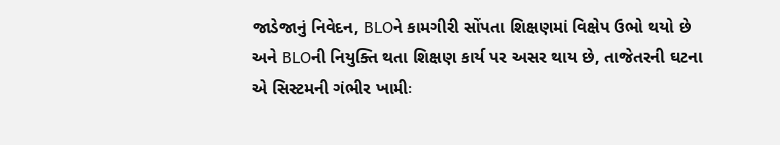જાડેજાનું નિવેદન, BLOને કામગીરી સોંપતા શિક્ષણમાં વિક્ષેપ ઉભો થયો છે અને BLOની નિયુક્તિ થતા શિક્ષણ કાર્ય પર અસર થાય છે, તાજેતરની ઘટના એ સિસ્ટમની ગંભીર ખામીઃ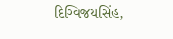દિગ્વિજયસિંહ,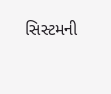સિસ્ટમની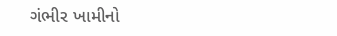ગંભીર ખામીનો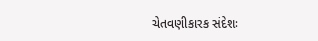ચેતવણીકારક સંદેશઃ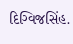દિગ્વિજસિંહ.